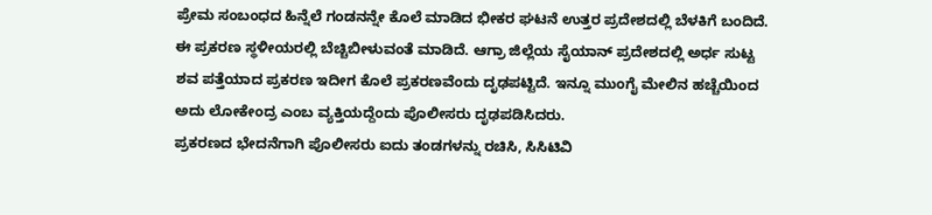ಪ್ರೇಮ ಸಂಬಂಧದ ಹಿನ್ನೆಲೆ ಗಂಡನನ್ನೇ ಕೊಲೆ ಮಾಡಿದ ಭೀಕರ ಘಟನೆ ಉತ್ತರ ಪ್ರದೇಶದಲ್ಲಿ ಬೆಳಕಿಗೆ ಬಂದಿದೆ. ಈ ಪ್ರಕರಣ ಸ್ಥಳೀಯರಲ್ಲಿ ಬೆಚ್ಚಿಬೀಳುವಂತೆ ಮಾಡಿದೆ. ಆಗ್ರಾ ಜಿಲ್ಲೆಯ ಸೈಯಾನ್ ಪ್ರದೇಶದಲ್ಲಿ ಅರ್ಧ ಸುಟ್ಟ ಶವ ಪತ್ತೆಯಾದ ಪ್ರಕರಣ ಇದೀಗ ಕೊಲೆ ಪ್ರಕರಣವೆಂದು ದೃಢಪಟ್ಟಿದೆ. ಇನ್ನೂ ಮುಂಗೈ ಮೇಲಿನ ಹಚ್ಚೆಯಿಂದ ಅದು ಲೋಕೇಂದ್ರ ಎಂಬ ವ್ಯಕ್ತಿಯದ್ದೆಂದು ಪೊಲೀಸರು ದೃಢಪಡಿಸಿದರು.
ಪ್ರಕರಣದ ಭೇದನೆಗಾಗಿ ಪೊಲೀಸರು ಐದು ತಂಡಗಳನ್ನು ರಚಿಸಿ, ಸಿಸಿಟಿವಿ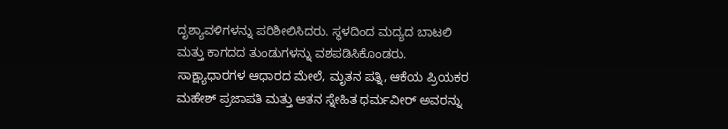ದೃಶ್ಯಾವಳಿಗಳನ್ನು ಪರಿಶೀಲಿಸಿದರು. ಸ್ಥಳದಿಂದ ಮದ್ಯದ ಬಾಟಲಿ ಮತ್ತು ಕಾಗದದ ತುಂಡುಗಳನ್ನು ವಶಪಡಿಸಿಕೊಂಡರು.
ಸಾಕ್ಷ್ಯಾಧಾರಗಳ ಆಧಾರದ ಮೇಲೆ, ಮೃತನ ಪತ್ನಿ, ಆಕೆಯ ಪ್ರಿಯಕರ ಮಹೇಶ್ ಪ್ರಜಾಪತಿ ಮತ್ತು ಆತನ ಸ್ನೇಹಿತ ಧರ್ಮವೀರ್ ಅವರನ್ನು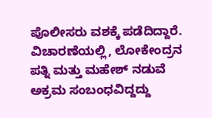ಪೊಲೀಸರು ವಶಕ್ಕೆ ಪಡೆದಿದ್ದಾರೆ. ವಿಚಾರಣೆಯಲ್ಲಿ, ಲೋಕೇಂದ್ರನ ಪತ್ನಿ ಮತ್ತು ಮಹೇಶ್ ನಡುವೆ ಅಕ್ರಮ ಸಂಬಂಧವಿದ್ದದ್ದು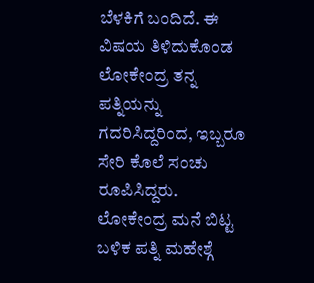ಬೆಳಕಿಗೆ ಬಂದಿದೆ. ಈ ವಿಷಯ ತಿಳಿದುಕೊಂಡ ಲೋಕೇಂದ್ರ ತನ್ನ ಪತ್ನಿಯನ್ನು ಗದರಿಸಿದ್ದರಿಂದ, ಇಬ್ಬರೂ ಸೇರಿ ಕೊಲೆ ಸಂಚು ರೂಪಿಸಿದ್ದರು.
ಲೋಕೇಂದ್ರ ಮನೆ ಬಿಟ್ಟ ಬಳಿಕ ಪತ್ನಿ ಮಹೇಶ್ಗೆ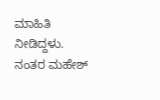ಮಾಹಿತಿ ನೀಡಿದ್ದಳು. ನಂತರ ಮಹೇಶ್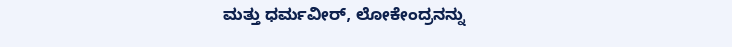ಮತ್ತು ಧರ್ಮವೀರ್, ಲೋಕೇಂದ್ರನನ್ನು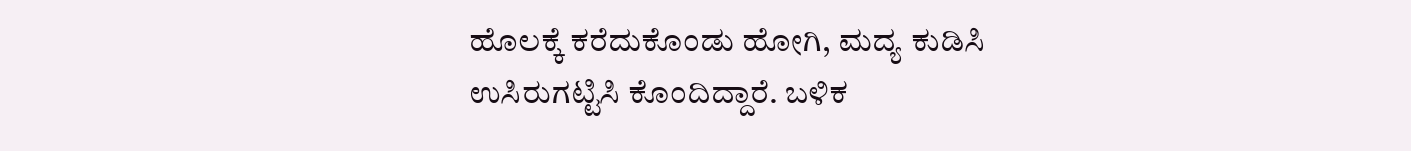ಹೊಲಕ್ಕೆ ಕರೆದುಕೊಂಡು ಹೋಗಿ, ಮದ್ಯ ಕುಡಿಸಿ ಉಸಿರುಗಟ್ಟಿಸಿ ಕೊಂದಿದ್ದಾರೆ. ಬಳಿಕ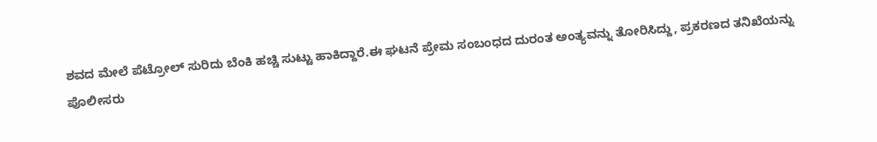ಶವದ ಮೇಲೆ ಪೆಟ್ರೋಲ್ ಸುರಿದು ಬೆಂಕಿ ಹಚ್ಚಿ ಸುಟ್ಟು ಹಾಕಿದ್ದಾರೆ.ಈ ಘಟನೆ ಪ್ರೇಮ ಸಂಬಂಧದ ದುರಂತ ಅಂತ್ಯವನ್ನು ತೋರಿಸಿದ್ದು, ಪ್ರಕರಣದ ತನಿಖೆಯನ್ನು ಪೊಲೀಸರು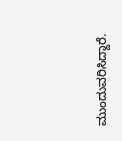ಮುಂದುವರಿಸಿದ್ದಾರೆ.